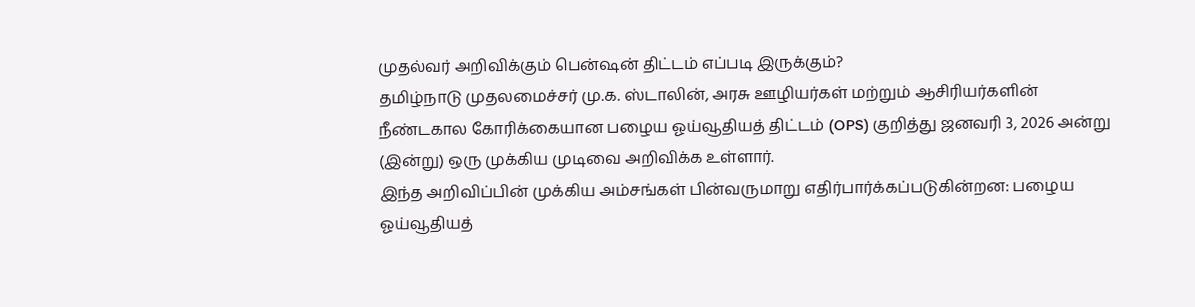முதல்வர் அறிவிக்கும் பென்ஷன் திட்டம் எப்படி இருக்கும்?
தமிழ்நாடு முதலமைச்சர் மு.க. ஸ்டாலின், அரசு ஊழியர்கள் மற்றும் ஆசிரியர்களின் நீண்டகால கோரிக்கையான பழைய ஓய்வூதியத் திட்டம் (OPS) குறித்து ஜனவரி 3, 2026 அன்று (இன்று) ஒரு முக்கிய முடிவை அறிவிக்க உள்ளார்.
இந்த அறிவிப்பின் முக்கிய அம்சங்கள் பின்வருமாறு எதிர்பார்க்கப்படுகின்றன: பழைய ஓய்வூதியத்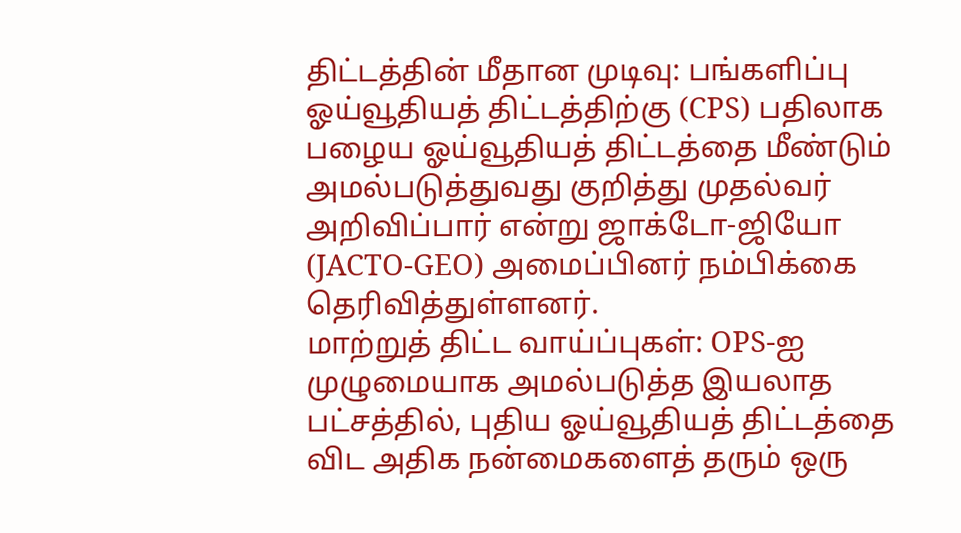திட்டத்தின் மீதான முடிவு: பங்களிப்பு ஓய்வூதியத் திட்டத்திற்கு (CPS) பதிலாக பழைய ஓய்வூதியத் திட்டத்தை மீண்டும் அமல்படுத்துவது குறித்து முதல்வர் அறிவிப்பார் என்று ஜாக்டோ-ஜியோ (JACTO-GEO) அமைப்பினர் நம்பிக்கை தெரிவித்துள்ளனர்.
மாற்றுத் திட்ட வாய்ப்புகள்: OPS-ஐ முழுமையாக அமல்படுத்த இயலாத பட்சத்தில், புதிய ஓய்வூதியத் திட்டத்தை விட அதிக நன்மைகளைத் தரும் ஒரு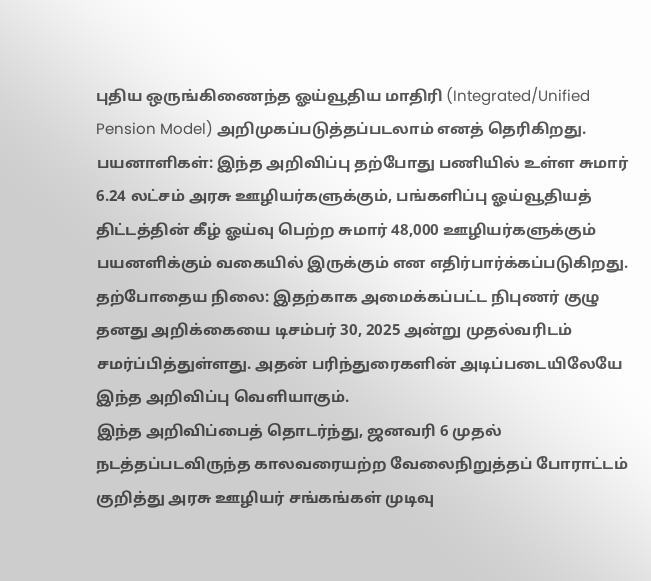புதிய ஒருங்கிணைந்த ஓய்வூதிய மாதிரி (Integrated/Unified Pension Model) அறிமுகப்படுத்தப்படலாம் எனத் தெரிகிறது.
பயனாளிகள்: இந்த அறிவிப்பு தற்போது பணியில் உள்ள சுமார் 6.24 லட்சம் அரசு ஊழியர்களுக்கும், பங்களிப்பு ஓய்வூதியத் திட்டத்தின் கீழ் ஓய்வு பெற்ற சுமார் 48,000 ஊழியர்களுக்கும் பயனளிக்கும் வகையில் இருக்கும் என எதிர்பார்க்கப்படுகிறது.
தற்போதைய நிலை: இதற்காக அமைக்கப்பட்ட நிபுணர் குழு தனது அறிக்கையை டிசம்பர் 30, 2025 அன்று முதல்வரிடம் சமர்ப்பித்துள்ளது. அதன் பரிந்துரைகளின் அடிப்படையிலேயே இந்த அறிவிப்பு வெளியாகும்.
இந்த அறிவிப்பைத் தொடர்ந்து, ஜனவரி 6 முதல் நடத்தப்படவிருந்த காலவரையற்ற வேலைநிறுத்தப் போராட்டம் குறித்து அரசு ஊழியர் சங்கங்கள் முடிவு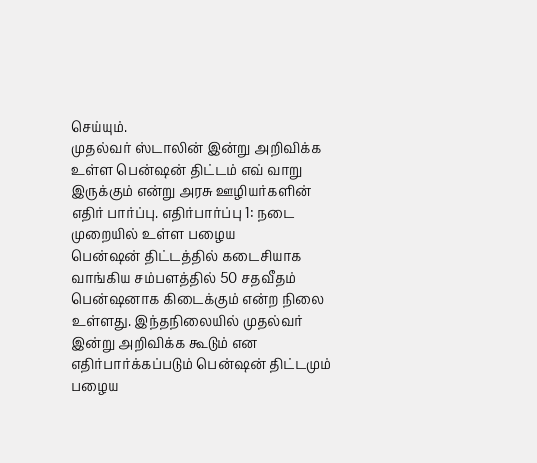செய்யும்.
முதல்வர் ஸ்டாலின் இன்று அறிவிக்க உள்ள பென்ஷன் திட்டம் எவ் வாறு இருக்கும் என்று அரசு ஊழியர்களின் எதிர் பார்ப்பு. எதிர்பார்ப்பு 1: நடை முறையில் உள்ள பழைய
பென்ஷன் திட்டத்தில் கடைசியாக வாங்கிய சம்பளத்தில் 50 சதவீதம் பென்ஷனாக கிடைக்கும் என்ற நிலை உள்ளது. இந்தநிலையில் முதல்வர் இன்று அறிவிக்க கூடும் என எதிர்பார்க்கப்படும் பென்ஷன் திட்டமும் பழைய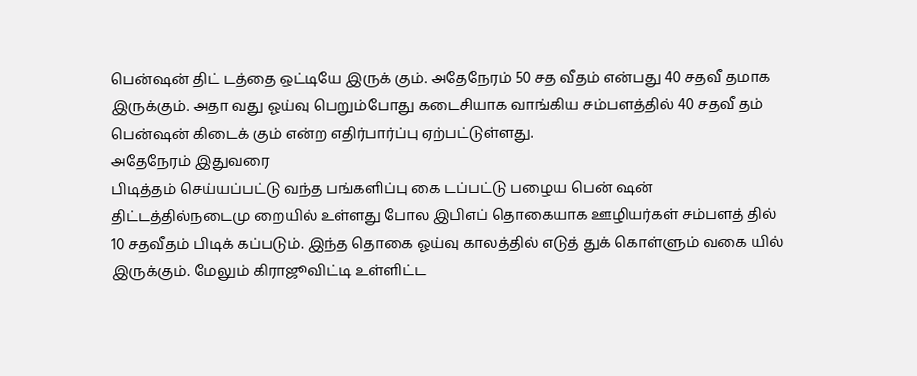பென்ஷன் திட் டத்தை ஒட்டியே இருக் கும். அதேநேரம் 50 சத வீதம் என்பது 40 சதவீ தமாக இருக்கும். அதா வது ஓய்வு பெறும்போது கடைசியாக வாங்கிய சம்பளத்தில் 40 சதவீ தம் பென்ஷன் கிடைக் கும் என்ற எதிர்பார்ப்பு ஏற்பட்டுள்ளது.
அதேநேரம் இதுவரை
பிடித்தம் செய்யப்பட்டு வந்த பங்களிப்பு கை டப்பட்டு பழைய பென் ஷன் திட்டத்தில்நடைமு றையில் உள்ளது போல இபிஎப் தொகையாக ஊழியர்கள் சம்பளத் தில் 10 சதவீதம் பிடிக் கப்படும். இந்த தொகை ஓய்வு காலத்தில் எடுத் துக் கொள்ளும் வகை யில் இருக்கும். மேலும் கிராஜூவிட்டி உள்ளிட்ட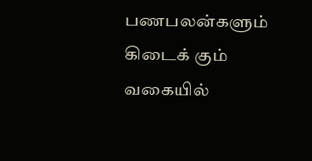பணபலன்களும் கிடைக் கும் வகையில்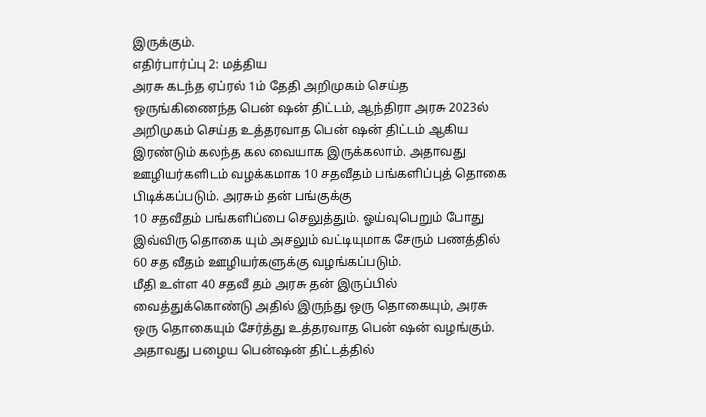இருக்கும்.
எதிர்பார்ப்பு 2: மத்திய
அரசு கடந்த ஏப்ரல் 1ம் தேதி அறிமுகம் செய்த ஒருங்கிணைந்த பென் ஷன் திட்டம், ஆந்திரா அரசு 2023ல் அறிமுகம் செய்த உத்தரவாத பென் ஷன் திட்டம் ஆகிய இரண்டும் கலந்த கல வையாக இருக்கலாம். அதாவது ஊழியர்களிடம் வழக்கமாக 10 சதவீதம் பங்களிப்புத் தொகை பிடிக்கப்படும். அரசும் தன் பங்குக்கு
10 சதவீதம் பங்களிப்பை செலுத்தும். ஓய்வுபெறும் போது இவ்விரு தொகை யும் அசலும் வட்டியுமாக சேரும் பணத்தில் 60 சத வீதம் ஊழியர்களுக்கு வழங்கப்படும்.
மீதி உள்ள 40 சதவீ தம் அரசு தன் இருப்பில் வைத்துக்கொண்டு அதில் இருந்து ஒரு தொகையும், அரசு ஒரு தொகையும் சேர்த்து உத்தரவாத பென் ஷன் வழங்கும்.
அதாவது பழைய பென்ஷன் திட்டத்தில்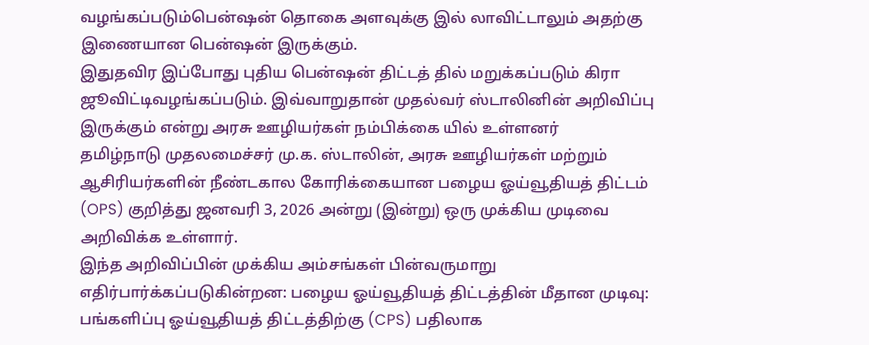வழங்கப்படும்பென்ஷன் தொகை அளவுக்கு இல் லாவிட்டாலும் அதற்கு இணையான பென்ஷன் இருக்கும்.
இதுதவிர இப்போது புதிய பென்ஷன் திட்டத் தில் மறுக்கப்படும் கிரா ஜூவிட்டிவழங்கப்படும். இவ்வாறுதான் முதல்வர் ஸ்டாலினின் அறிவிப்பு இருக்கும் என்று அரசு ஊழியர்கள் நம்பிக்கை யில் உள்ளனர்
தமிழ்நாடு முதலமைச்சர் மு.க. ஸ்டாலின், அரசு ஊழியர்கள் மற்றும் ஆசிரியர்களின் நீண்டகால கோரிக்கையான பழைய ஓய்வூதியத் திட்டம் (OPS) குறித்து ஜனவரி 3, 2026 அன்று (இன்று) ஒரு முக்கிய முடிவை அறிவிக்க உள்ளார்.
இந்த அறிவிப்பின் முக்கிய அம்சங்கள் பின்வருமாறு எதிர்பார்க்கப்படுகின்றன: பழைய ஓய்வூதியத் திட்டத்தின் மீதான முடிவு: பங்களிப்பு ஓய்வூதியத் திட்டத்திற்கு (CPS) பதிலாக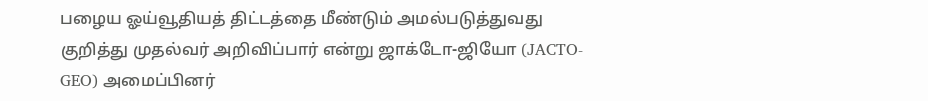பழைய ஓய்வூதியத் திட்டத்தை மீண்டும் அமல்படுத்துவது குறித்து முதல்வர் அறிவிப்பார் என்று ஜாக்டோ-ஜியோ (JACTO-GEO) அமைப்பினர்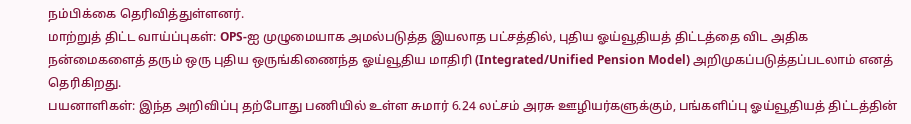நம்பிக்கை தெரிவித்துள்ளனர்.
மாற்றுத் திட்ட வாய்ப்புகள்: OPS-ஐ முழுமையாக அமல்படுத்த இயலாத பட்சத்தில், புதிய ஓய்வூதியத் திட்டத்தை விட அதிக நன்மைகளைத் தரும் ஒரு புதிய ஒருங்கிணைந்த ஓய்வூதிய மாதிரி (Integrated/Unified Pension Model) அறிமுகப்படுத்தப்படலாம் எனத் தெரிகிறது.
பயனாளிகள்: இந்த அறிவிப்பு தற்போது பணியில் உள்ள சுமார் 6.24 லட்சம் அரசு ஊழியர்களுக்கும், பங்களிப்பு ஓய்வூதியத் திட்டத்தின்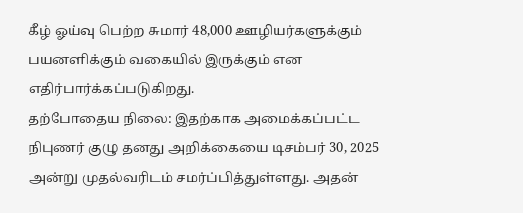கீழ் ஓய்வு பெற்ற சுமார் 48,000 ஊழியர்களுக்கும் பயனளிக்கும் வகையில் இருக்கும் என எதிர்பார்க்கப்படுகிறது.
தற்போதைய நிலை: இதற்காக அமைக்கப்பட்ட நிபுணர் குழு தனது அறிக்கையை டிசம்பர் 30, 2025 அன்று முதல்வரிடம் சமர்ப்பித்துள்ளது. அதன்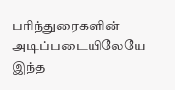பரிந்துரைகளின் அடிப்படையிலேயே இந்த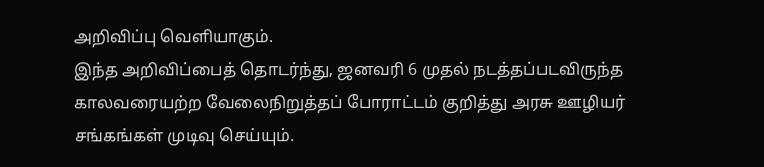அறிவிப்பு வெளியாகும்.
இந்த அறிவிப்பைத் தொடர்ந்து, ஜனவரி 6 முதல் நடத்தப்படவிருந்த காலவரையற்ற வேலைநிறுத்தப் போராட்டம் குறித்து அரசு ஊழியர் சங்கங்கள் முடிவு செய்யும்.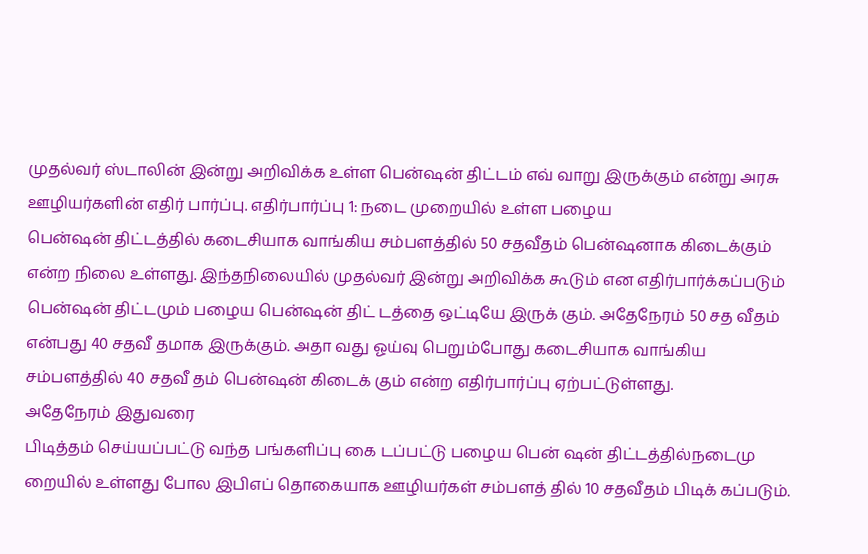முதல்வர் ஸ்டாலின் இன்று அறிவிக்க உள்ள பென்ஷன் திட்டம் எவ் வாறு இருக்கும் என்று அரசு ஊழியர்களின் எதிர் பார்ப்பு. எதிர்பார்ப்பு 1: நடை முறையில் உள்ள பழைய
பென்ஷன் திட்டத்தில் கடைசியாக வாங்கிய சம்பளத்தில் 50 சதவீதம் பென்ஷனாக கிடைக்கும் என்ற நிலை உள்ளது. இந்தநிலையில் முதல்வர் இன்று அறிவிக்க கூடும் என எதிர்பார்க்கப்படும் பென்ஷன் திட்டமும் பழைய பென்ஷன் திட் டத்தை ஒட்டியே இருக் கும். அதேநேரம் 50 சத வீதம் என்பது 40 சதவீ தமாக இருக்கும். அதா வது ஓய்வு பெறும்போது கடைசியாக வாங்கிய சம்பளத்தில் 40 சதவீ தம் பென்ஷன் கிடைக் கும் என்ற எதிர்பார்ப்பு ஏற்பட்டுள்ளது.
அதேநேரம் இதுவரை
பிடித்தம் செய்யப்பட்டு வந்த பங்களிப்பு கை டப்பட்டு பழைய பென் ஷன் திட்டத்தில்நடைமு றையில் உள்ளது போல இபிஎப் தொகையாக ஊழியர்கள் சம்பளத் தில் 10 சதவீதம் பிடிக் கப்படும்.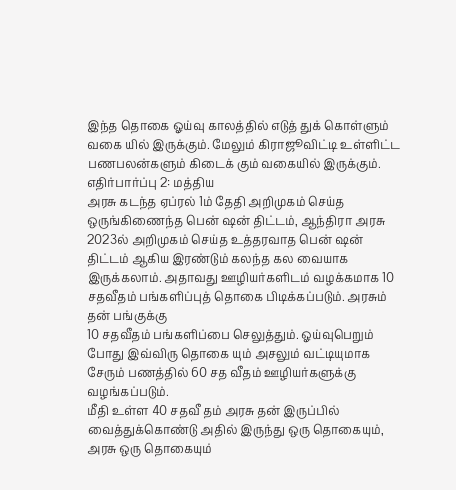இந்த தொகை ஓய்வு காலத்தில் எடுத் துக் கொள்ளும் வகை யில் இருக்கும். மேலும் கிராஜூவிட்டி உள்ளிட்ட பணபலன்களும் கிடைக் கும் வகையில் இருக்கும்.
எதிர்பார்ப்பு 2: மத்திய
அரசு கடந்த ஏப்ரல் 1ம் தேதி அறிமுகம் செய்த ஒருங்கிணைந்த பென் ஷன் திட்டம், ஆந்திரா அரசு 2023ல் அறிமுகம் செய்த உத்தரவாத பென் ஷன் திட்டம் ஆகிய இரண்டும் கலந்த கல வையாக இருக்கலாம். அதாவது ஊழியர்களிடம் வழக்கமாக 10 சதவீதம் பங்களிப்புத் தொகை பிடிக்கப்படும். அரசும் தன் பங்குக்கு
10 சதவீதம் பங்களிப்பை செலுத்தும். ஓய்வுபெறும் போது இவ்விரு தொகை யும் அசலும் வட்டியுமாக சேரும் பணத்தில் 60 சத வீதம் ஊழியர்களுக்கு வழங்கப்படும்.
மீதி உள்ள 40 சதவீ தம் அரசு தன் இருப்பில் வைத்துக்கொண்டு அதில் இருந்து ஒரு தொகையும், அரசு ஒரு தொகையும்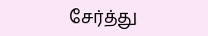சேர்த்து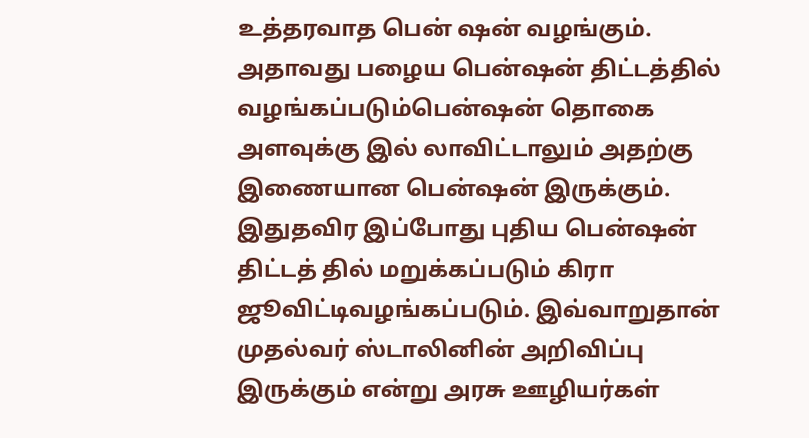உத்தரவாத பென் ஷன் வழங்கும்.
அதாவது பழைய பென்ஷன் திட்டத்தில் வழங்கப்படும்பென்ஷன் தொகை அளவுக்கு இல் லாவிட்டாலும் அதற்கு இணையான பென்ஷன் இருக்கும்.
இதுதவிர இப்போது புதிய பென்ஷன் திட்டத் தில் மறுக்கப்படும் கிரா ஜூவிட்டிவழங்கப்படும். இவ்வாறுதான் முதல்வர் ஸ்டாலினின் அறிவிப்பு இருக்கும் என்று அரசு ஊழியர்கள்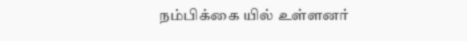நம்பிக்கை யில் உள்ளனர்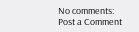No comments:
Post a Comment